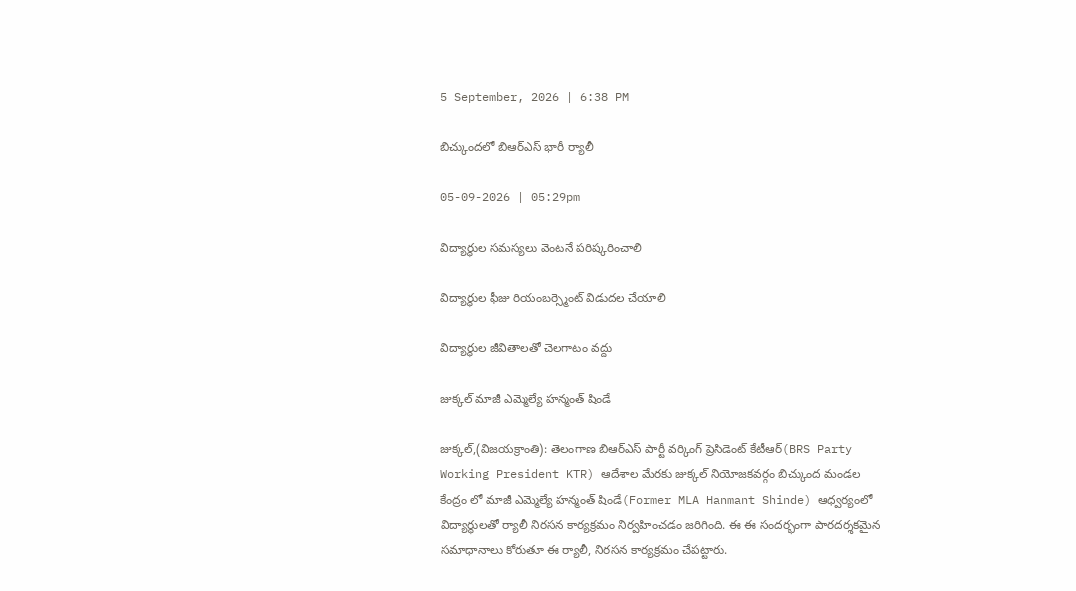5 September, 2026 | 6:38 PM

బిచ్కుందలో బిఆర్ఎస్ భారీ ర్యాలీ

05-09-2026 | 05:29pm

విద్యార్థుల సమస్యలు వెంటనే పరిష్కరించాలి

విద్యార్థుల ఫీజు రియంబర్స్మెంట్ విడుదల చేయాలి

విద్యార్థుల జీవితాలతో చెలగాటం వద్దు

జుక్కల్ మాజీ ఎమ్మెల్యే హన్మంత్ షిండే

జుక్కల్,(విజయక్రాంతి): తెలంగాణ బిఆర్ఎస్ పార్టీ వర్కింగ్ ప్రెసిడెంట్ కేటీఆర్(BRS Party Working President KTR) ఆదేశాల మేరకు జుక్కల్ నియోజకవర్గం బిచ్కుంద మండల కేంద్రం లో మాజీ ఎమ్మెల్యే హన్మంత్ షిండే(Former MLA Hanmant Shinde) ఆధ్వర్యంలో విద్యార్థులతో ర్యాలీ నిరసన కార్యక్రమం నిర్వహించడం జరిగింది. ఈ ఈ సందర్భంగా పారదర్శకమైన సమాధానాలు కోరుతూ ఈ ర్యాలీ, నిరసన కార్యక్రమం చేపట్టారు.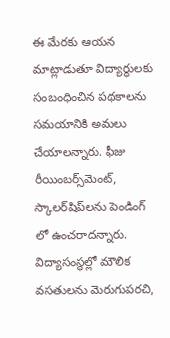ఈ మేరకు ఆయన మాట్లాడుతూ విద్యార్థులకు సంబంధించిన పథకాలను సమయానికి అమలు చేయాలన్నారు. ఫీజు రీయింబర్స్‌మెంట్, స్కాలర్‌షిప్‌లను పెండింగ్ లో ఉంచరాదన్నారు. విద్యాసంస్థల్లో మౌలిక వసతులను మెరుగుపరచి,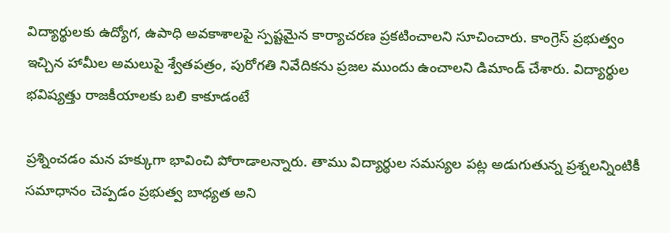విద్యార్థులకు ఉద్యోగ, ఉపాధి అవకాశాలపై స్పష్టమైన కార్యాచరణ ప్రకటించాలని సూచించారు. కాంగ్రెస్ ప్రభుత్వం ఇచ్చిన హామీల అమలుపై శ్వేతపత్రం, పురోగతి నివేదికను ప్రజల ముందు ఉంచాలని డిమాండ్ చేశారు. విద్యార్థుల భవిష్యత్తు రాజకీయాలకు బలి కాకూడంటే

ప్రశ్నించడం మన హక్కుగా భావించి పోరాడాలన్నారు. తాము విద్యార్థుల సమస్యల పట్ల అడుగుతున్న ప్రశ్నలన్నింటికీ సమాధానం చెప్పడం ప్రభుత్వ బాధ్యత అని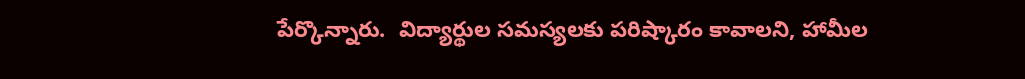పేర్కొన్నారు.  విద్యార్థుల సమస్యలకు పరిష్కారం కావాలని, హామీల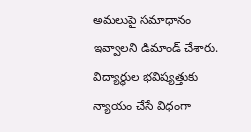అమలుపై సమాధానం ఇవ్వాలని డిమాండ్ చేశారు. విద్యార్థుల భవిష్యత్తుకు న్యాయం చేసే విధంగా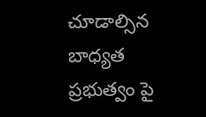చూడాల్సిన బాధ్యత ప్రభుత్వం పై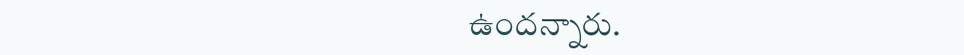ఉందన్నారు.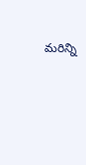మరిన్ని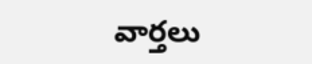వార్తలు